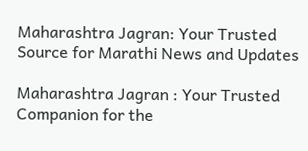Maharashtra Jagran: Your Trusted Source for Marathi News and Updates

Maharashtra Jagran : Your Trusted Companion for the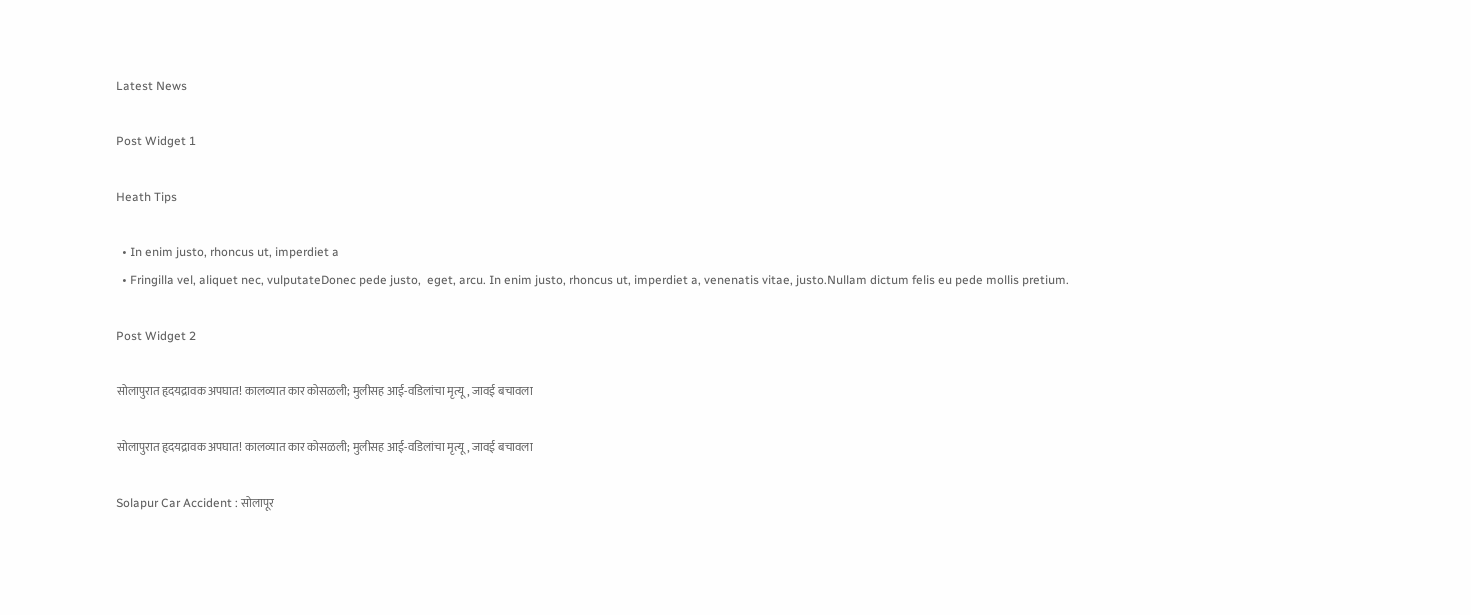Latest News

Post Widget 1

Heath Tips

  • In enim justo, rhoncus ut, imperdiet a
  • Fringilla vel, aliquet nec, vulputateDonec pede justo,  eget, arcu. In enim justo, rhoncus ut, imperdiet a, venenatis vitae, justo.Nullam dictum felis eu pede mollis pretium.

Post Widget 2

सोलापुरात हृदयद्रावक अपघात! कालव्यात कार कोसळली; मुलीसह आई-वडिलांचा मृत्यू, जावई बचावला

सोलापुरात हृदयद्रावक अपघात! कालव्यात कार कोसळली; मुलीसह आई-वडिलांचा मृत्यू, जावई बचावला

Solapur Car Accident : सोलापूर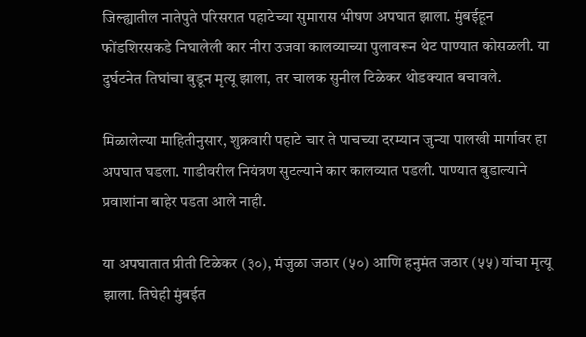जिल्ह्यातील नातेपुते परिसरात पहाटेच्या सुमारास भीषण अपघात झाला. मुंबईहून फोंडशिरसकडे निघालेली कार नीरा उजवा कालव्याच्या पुलावरून थेट पाण्यात कोसळली. या दुर्घटनेत तिघांचा बुडून मृत्यू झाला, तर चालक सुनील टिळेकर थोडक्यात बचावले.

मिळालेल्या माहितीनुसार, शुक्रवारी पहाटे चार ते पाचच्या दरम्यान जुन्या पालखी मार्गावर हा अपघात घडला. गाडीवरील नियंत्रण सुटल्याने कार कालव्यात पडली. पाण्यात बुडाल्याने प्रवाशांना बाहेर पडता आले नाही.

या अपघातात प्रीती टिळेकर (३०), मंजुळा जठार (५०) आणि हनुमंत जठार (५५) यांचा मृत्यू झाला. तिघेही मुंबईत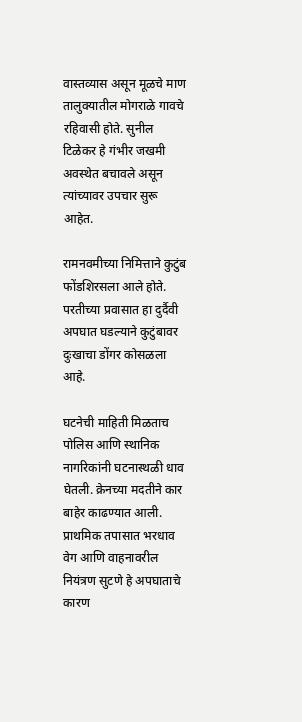वास्तव्यास असून मूळचे माण तालुक्यातील मोगराळे गावचे रहिवासी होते. सुनील टिळेकर हे गंभीर जखमी अवस्थेत बचावले असून त्यांच्यावर उपचार सुरू आहेत.

रामनवमीच्या निमित्ताने कुटुंब फोंडशिरसला आले होते. परतीच्या प्रवासात हा दुर्दैवी अपघात घडल्याने कुटुंबावर दुःखाचा डोंगर कोसळला आहे.

घटनेची माहिती मिळताच पोलिस आणि स्थानिक नागरिकांनी घटनास्थळी धाव घेतली. क्रेनच्या मदतीने कार बाहेर काढण्यात आली. प्राथमिक तपासात भरधाव वेग आणि वाहनावरील नियंत्रण सुटणे हे अपघाताचे कारण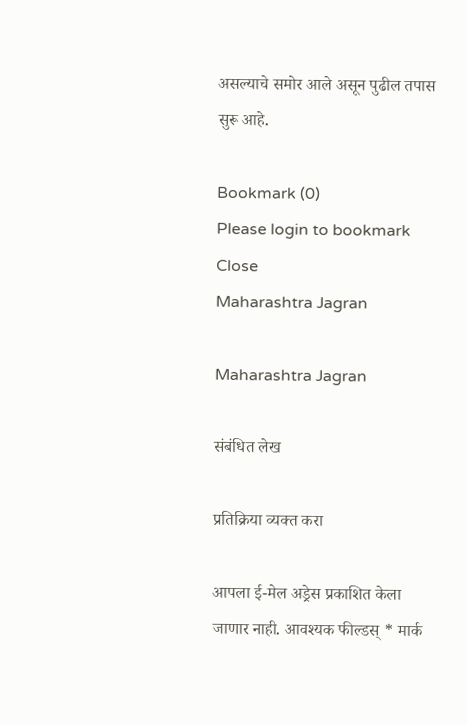असल्याचे समोर आले असून पुढील तपास सुरू आहे.

Bookmark (0)
Please login to bookmark Close
Maharashtra Jagran

Maharashtra Jagran

संबंधित लेख

प्रतिक्रिया व्यक्त करा

आपला ई-मेल अड्रेस प्रकाशित केला जाणार नाही. आवश्यक फील्डस् * मार्क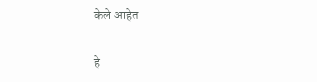केले आहेत

हे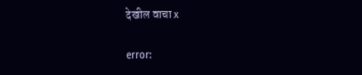देखील वाचा x

error: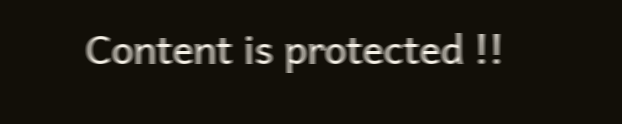Content is protected !!